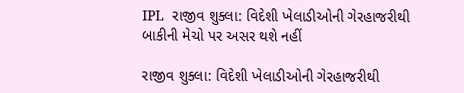IPL  રાજીવ શુક્લા: વિદેશી ખેલાડીઓની ગેરહાજરીથી બાકીની મેચો પર અસર થશે નહીં

રાજીવ શુક્લા: વિદેશી ખેલાડીઓની ગેરહાજરીથી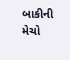બાકીની મેચો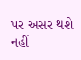પર અસર થશે નહીં